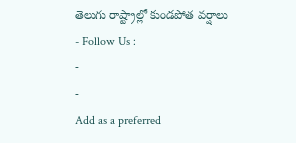తెలుగు రాష్ట్రాల్లో కుండపోత వర్షాలు
- Follow Us :
-
-
Add as a preferred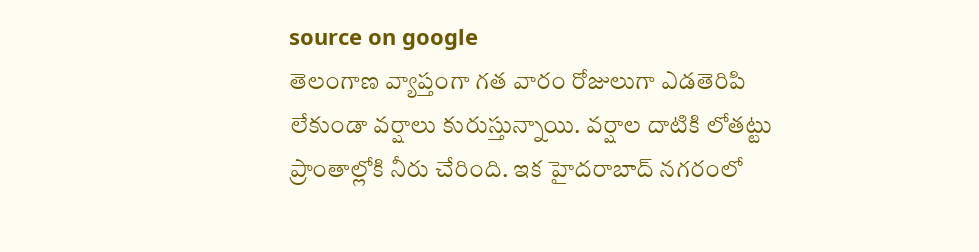source on google
తెలంగాణ వ్యాప్తంగా గత వారం రోజులుగా ఎడతెరిపి లేకుండా వర్షాలు కురుస్తున్నాయి. వర్షాల దాటికి లోతట్టు ప్రాంతాల్లోకి నీరు చేరింది. ఇక హైదరాబాద్ నగరంలో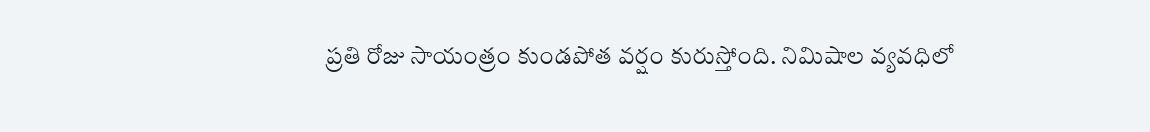ప్రతి రోజు సాయంత్రం కుండపోత వర్షం కురుస్తోంది. నిమిషాల వ్యవధిలో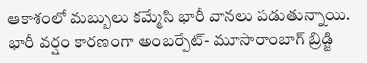ఆకాశంలో మబ్బులు కమ్మేసి భారీ వానలు పడుతున్నాయి. భారీ వర్షం కారణంగా అంబర్పేట్- మూసారాంబాగ్ బ్రిడ్జి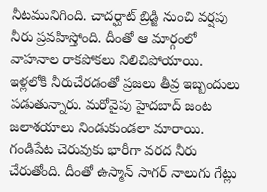నీటమునిగింది. చాదర్ఘాట్ బ్రిడ్జి నుంచి వర్షపు నీరు ప్రవహిస్తోంది. దీంతో ఆ మార్గంలో వాహనాల రాకపోకలు నిలిచిపోయాయి. ఇళ్లలోకి నీరుచేరడంతో ప్రజలు తీవ్ర ఇబ్బందులు పడుతున్నారు. మరోవైపు హైదబాద్ జంట జలాశయాలు నిండుకుండలా మారాయి. గండిపేట చెరువుకు భారీగా వరద నీరు చేరుతోంది. దీంతో ఉస్మాన్ సాగర్ నాలుగు గేట్లు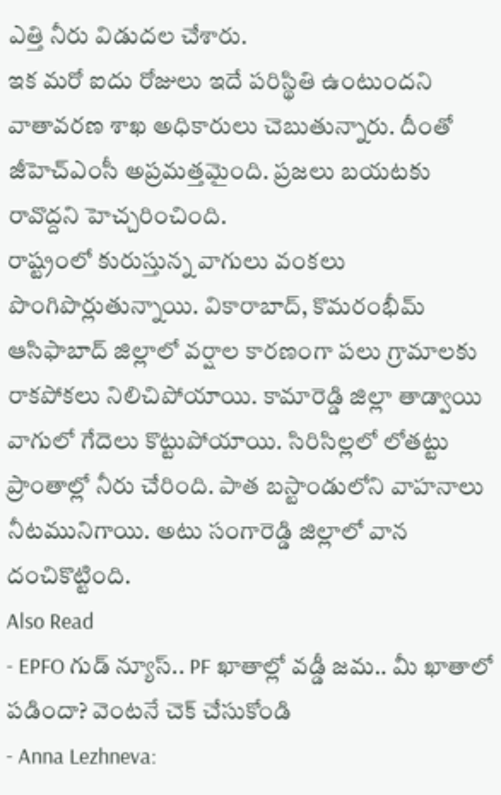ఎత్తి నీరు విడుదల చేశారు.
ఇక మరో ఐదు రోజులు ఇదే పరిస్థితి ఉంటుందని వాతావరణ శాఖ అధికారులు చెబుతున్నారు. దీంతో జీహెచ్ఎంసీ అప్రమత్తమైంది. ప్రజలు బయటకు రావొద్దని హెచ్చరించింది.
రాష్ట్రంలో కురుస్తున్న వాగులు వంకలు పొంగిపొర్లుతున్నాయి. వికారాబాద్, కొమరంభీమ్ ఆసిఫాబాద్ జిల్లాలో వర్షాల కారణంగా పలు గ్రామాలకు రాకపోకలు నిలిచిపోయాయి. కామారెడ్డి జిల్లా తాడ్వాయి వాగులో గేదెలు కొట్టుపోయాయి. సిరిసిల్లలో లోతట్టు ప్రాంతాల్లో నీరు చేరింది. పాత బస్టాండులోని వాహనాలు నీటమునిగాయి. అటు సంగారెడ్డి జిల్లాలో వాన దంచికొట్టింది.
Also Read
- EPFO గుడ్ న్యూస్.. PF ఖాతాల్లో వడ్డీ జమ.. మీ ఖాతాలో పడిందా? వెంటనే చెక్ చేసుకోండి
- Anna Lezhneva: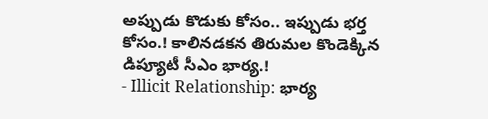అప్పుడు కొడుకు కోసం.. ఇప్పుడు భర్త కోసం.! కాలినడకన తిరుమల కొండెక్కిన డిప్యూటీ సీఎం భార్య.!
- Illicit Relationship: భార్య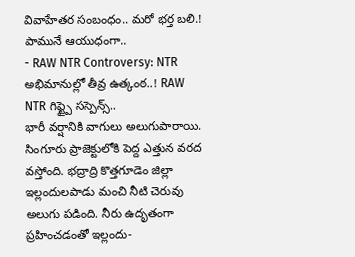వివాహేతర సంబంధం.. మరో భర్త బలి.! పామునే ఆయుధంగా..
- RAW NTR Controversy: NTR అభిమానుల్లో తీవ్ర ఉత్కంఠ..! RAW NTR గిఫ్ట్పై సస్పెన్స్..
భారీ వర్షానికి వాగులు అలుగుపారాయి. సింగూరు ప్రాజెక్టులోకి పెద్ద ఎత్తున వరద వస్తోంది. భద్రాద్రి కొత్తగూడెం జిల్లా ఇల్లందులపాడు మంచి నీటి చెరువు అలుగు పడింది. నీరు ఉదృతంగా ప్రహించడంతో ఇల్లందు-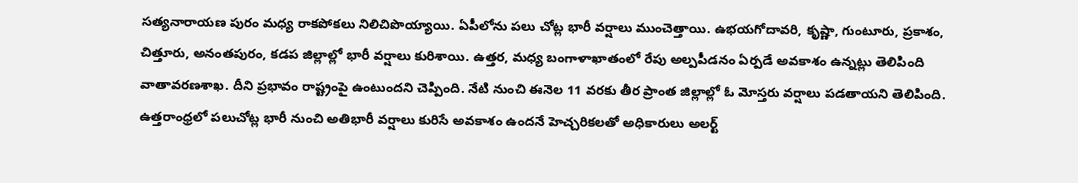సత్యనారాయణ పురం మధ్య రాకపోకలు నిలిచిపొయ్యాయి. ఏపీలోను పలు చోట్ల భారీ వర్షాలు ముంచెత్తాయి. ఉభయగోదావరి, కృష్ణా, గుంటూరు, ప్రకాశం, చిత్తూరు, అనంతపురం, కడప జిల్లాల్లో భారీ వర్షాలు కురిశాయి. ఉత్తర, మధ్య బంగాళాఖాతంలో రేపు అల్పపీడనం ఏర్పడే అవకాశం ఉన్నట్లు తెలిపింది వాతావరణశాఖ. దీని ప్రభావం రాష్ట్రంపై ఉంటుందని చెప్పింది. నేటి నుంచి ఈనెల 11 వరకు తీర ప్రాంత జిల్లాల్లో ఓ మోస్తరు వర్షాలు పడతాయని తెలిపింది. ఉత్తరాంధ్రలో పలుచోట్ల భారీ నుంచి అతిభారీ వర్షాలు కురిసే అవకాశం ఉందనే హెచ్చరికలతో అధికారులు అలర్ట్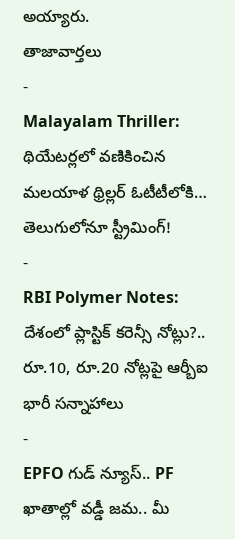అయ్యారు.
తాజావార్తలు
-
Malayalam Thriller: థియేటర్లలో వణికించిన మలయాళ థ్రిల్లర్ ఓటీటీలోకి… తెలుగులోనూ స్ట్రీమింగ్!
-
RBI Polymer Notes: దేశంలో ప్లాస్టిక్ కరెన్సీ నోట్లు?.. రూ.10, రూ.20 నోట్లపై ఆర్బీఐ భారీ సన్నాహాలు
-
EPFO గుడ్ న్యూస్.. PF ఖాతాల్లో వడ్డీ జమ.. మీ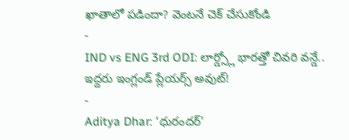ఖాతాలో పడిందా? వెంటనే చెక్ చేసుకోండి
-
IND vs ENG 3rd ODI: లార్డ్స్లో భారత్తో చివరి వన్డే.. ఇద్దరు ఇంగ్లండ్ ప్లేయర్స్ అవుట్!
-
Aditya Dhar: ‘ధురందర్’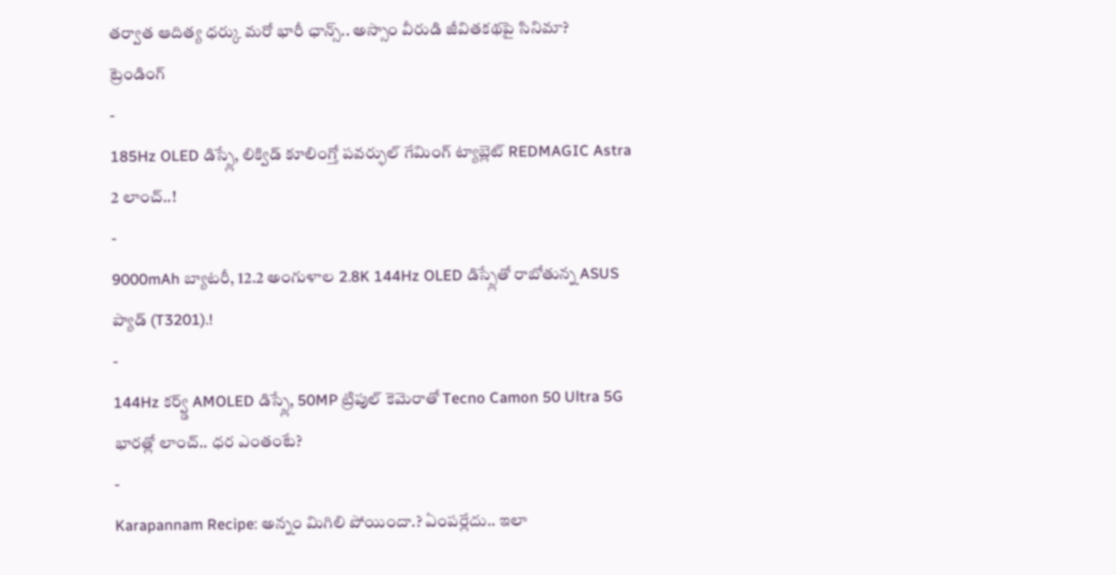తర్వాత ఆదిత్య ధర్కు మరో భారీ ఛాన్స్.. అస్సాం వీరుడి జీవితకథపై సినిమా?
ట్రెండింగ్
-
185Hz OLED డిస్ప్లే, లిక్విడ్ కూలింగ్తో పవర్ఫుల్ గేమింగ్ ట్యాబ్లెట్ REDMAGIC Astra 2 లాంచ్..!
-
9000mAh బ్యాటరీ, 12.2 అంగుళాల 2.8K 144Hz OLED డిస్ప్లేతో రాబోతున్న ASUS ప్యాడ్ (T3201).!
-
144Hz కర్వ్డ్ AMOLED డిస్ప్లే, 50MP ట్రిపుల్ కెమెరాతో Tecno Camon 50 Ultra 5G భారత్లో లాంచ్.. ధర ఎంతంటే?
-
Karapannam Recipe: అన్నం మిగిలి పోయిందా.? ఏంపర్లేదు.. ఇలా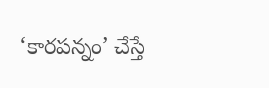‘కారపన్నం’ చేస్తే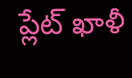ప్లేట్ ఖాళీ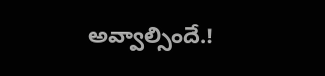అవ్వాల్సిందే.!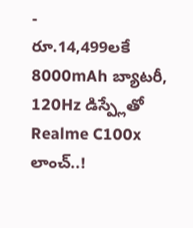-
రూ.14,499లకే 8000mAh బ్యాటరీ, 120Hz డిస్ప్లేతో Realme C100x లాంచ్..!